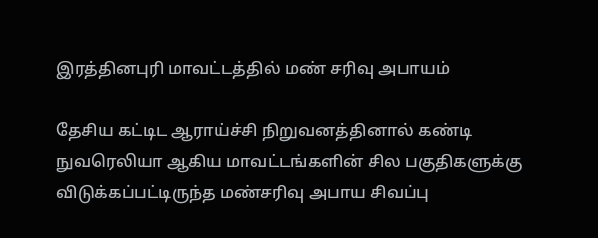இரத்தினபுரி மாவட்டத்தில் மண் சரிவு அபாயம்

தேசிய கட்டிட ஆராய்ச்சி நிறுவனத்தினால் கண்டி நுவரெலியா ஆகிய மாவட்டங்களின் சில பகுதிகளுக்கு விடுக்கப்பட்டிருந்த மண்சரிவு அபாய சிவப்பு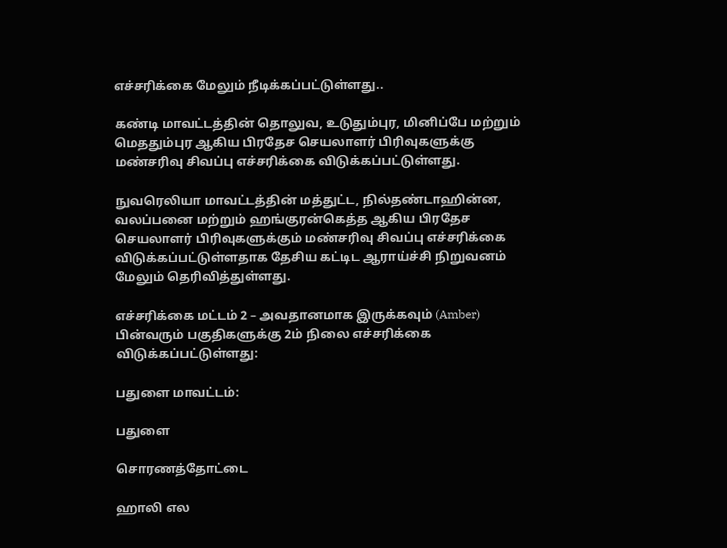எச்சரிக்கை மேலும் நீடிக்கப்பட்டுள்ளது..

கண்டி மாவட்டத்தின் தொலுவ, உடுதும்புர, மினிப்பே மற்றும் மெததும்புர ஆகிய பிரதேச செயலாளர் பிரிவுகளுக்கு மண்சரிவு சிவப்பு எச்சரிக்கை விடுக்கப்பட்டுள்ளது.

நுவரெலியா மாவட்டத்தின் மத்துட்ட, நில்தண்டாஹின்ன, வலப்பனை மற்றும் ஹங்குரன்கெத்த ஆகிய பிரதேச செயலாளர் பிரிவுகளுக்கும் மண்சரிவு சிவப்பு எச்சரிக்கை விடுக்கப்பட்டுள்ளதாக தேசிய கட்டிட ஆராய்ச்சி நிறுவனம் மேலும் தெரிவித்துள்ளது.

எச்சரிக்கை மட்டம் 2 – அவதானமாக இருக்கவும் (Amber) பின்வரும் பகுதிகளுக்கு 2ம் நிலை எச்சரிக்கை விடுக்கப்பட்டுள்ளது:

பதுளை மாவட்டம்:

பதுளை

சொரணத்தோட்டை

ஹாலி எல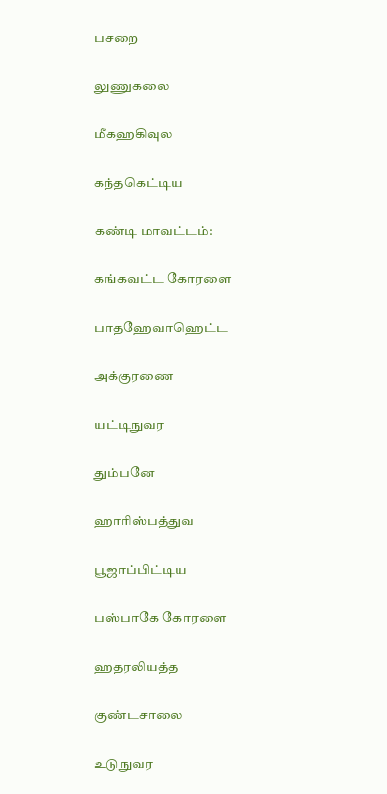பசறை

லுணுகலை

மீகஹகிவுல

கந்தகெட்டிய

கண்டி மாவட்டம்:

கங்கவட்ட கோரளை

பாதஹேவாஹெட்ட

அக்குரணை

யட்டிநுவர

தும்பனே

ஹாரிஸ்பத்துவ

பூஜாப்பிட்டிய

பஸ்பாகே கோரளை

ஹதரலியத்த

குண்டசாலை

உடுநுவர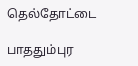தெல்தோட்டை

பாததும்புர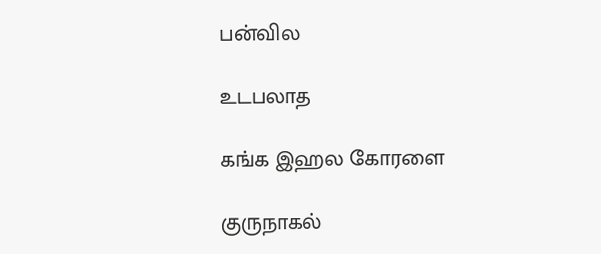பன்வில

உடபலாத

கங்க இஹல கோரளை

குருநாகல்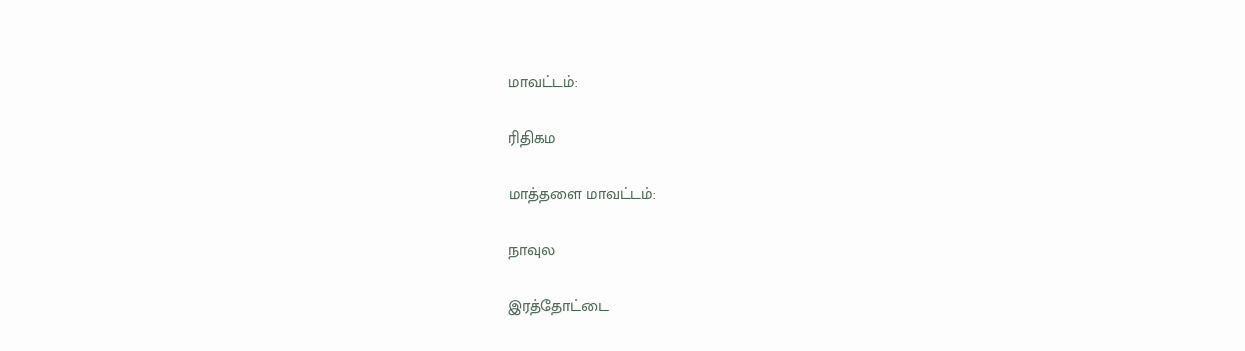மாவட்டம்:

ரிதிகம

மாத்தளை மாவட்டம்:

நாவுல

இரத்தோட்டை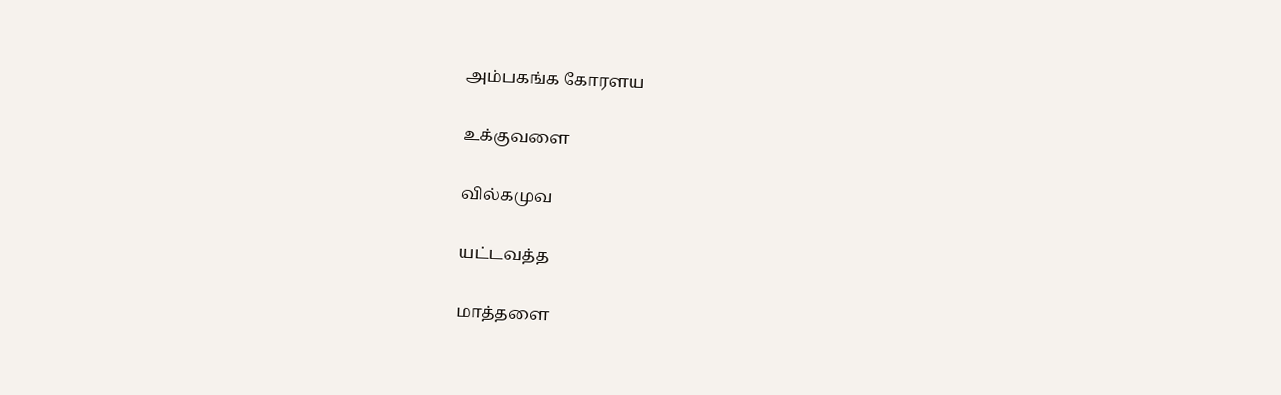அம்பகங்க கோரளய

உக்குவளை

வில்கமுவ

யட்டவத்த

மாத்தளை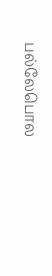பல்லேபொல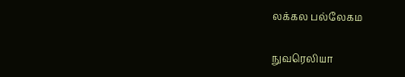லக்கல பல்லேகம

நுவரெலியா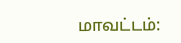மாவட்டம்: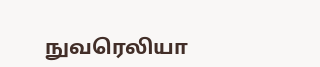நுவரெலியா